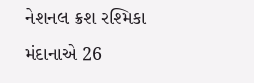નેશનલ ક્રશ રશ્મિકા મંદાનાએ 26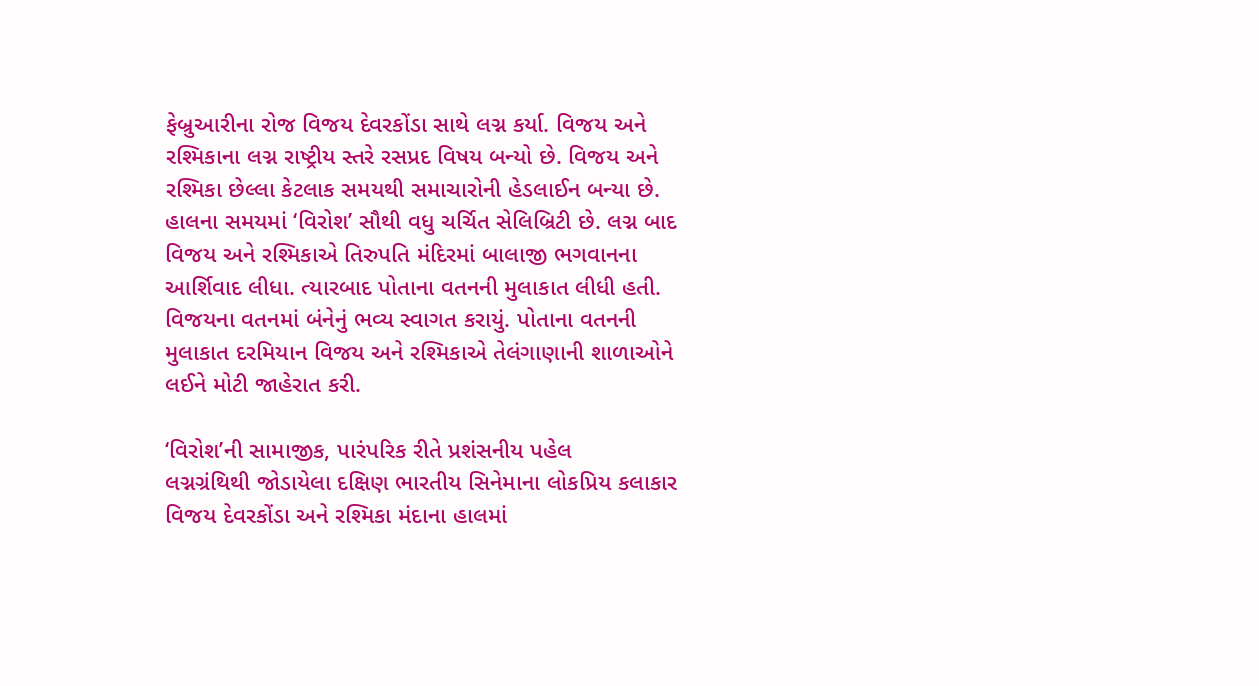ફેબ્રુઆરીના રોજ વિજય દેવરકોંડા સાથે લગ્ન કર્યા. વિજય અને રશ્મિકાના લગ્ન રાષ્ટ્રીય સ્તરે રસપ્રદ વિષય બન્યો છે. વિજય અને રશ્મિકા છેલ્લા કેટલાક સમયથી સમાચારોની હેડલાઈન બન્યા છે. હાલના સમયમાં ‘વિરોશ’ સૌથી વધુ ચર્ચિત સેલિબ્રિટી છે. લગ્ન બાદ વિજય અને રશ્મિકાએ તિરુપતિ મંદિરમાં બાલાજી ભગવાનના આર્શિવાદ લીધા. ત્યારબાદ પોતાના વતનની મુલાકાત લીધી હતી. વિજયના વતનમાં બંનેનું ભવ્ય સ્વાગત કરાયું. પોતાના વતનની મુલાકાત દરમિયાન વિજય અને રશ્મિકાએ તેલંગાણાની શાળાઓને લઈને મોટી જાહેરાત કરી.

‘વિરોશ’ની સામાજીક, પારંપરિક રીતે પ્રશંસનીય પહેલ
લગ્નગ્રંથિથી જોડાયેલા દક્ષિણ ભારતીય સિનેમાના લોકપ્રિય કલાકાર વિજય દેવરકોંડા અને રશ્મિકા મંદાના હાલમાં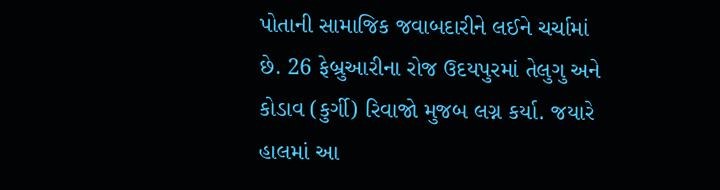પોતાની સામાજિક જવાબદારીને લઈને ચર્ચામાં છે. 26 ફેબ્રુઆરીના રોજ ઉદયપુરમાં તેલુગુ અને કોડાવ (કુર્ગી) રિવાજો મુજબ લગ્ન કર્યા. જયારે હાલમાં આ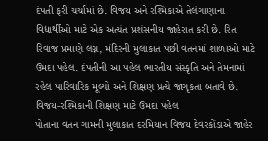દંપતી ફરી ચર્ચામાં છે. વિજય અને રશ્મિકાએ તેલંગાણાના વિદ્યાર્થીઓ માટે એક અત્યંત પ્રશંસનીય જાહેરાત કરી છે. રિત રિવાજ પ્રમાણે લગ્ન, મંદિરની મુલાકાત પછી વતનમાં શાળાઓ માટે ઉમદા પહેલ. દંપતીની આ પહેલ ભારતીય સંસ્કૃતિ અને તેમનામાં રહેલ પારિવારિક મૂલ્યો અને શિક્ષણ પ્રત્યે જાગૃકતા બતાવે છે.
વિજય-રશ્મિકાની શિક્ષણ માટે ઉમદા પહેલ
પોતાના વતન ગામની મુલાકાત દરમિયાન વિજય દેવરકોંડાએ જાહેર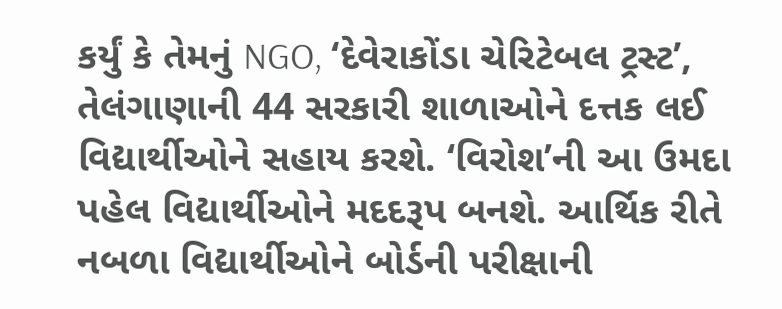કર્યું કે તેમનું NGO, ‘દેવેરાકોંડા ચેરિટેબલ ટ્રસ્ટ’, તેલંગાણાની 44 સરકારી શાળાઓને દત્તક લઈ વિદ્યાર્થીઓને સહાય કરશે. ‘વિરોશ’ની આ ઉમદા પહેલ વિદ્યાર્થીઓને મદદરૂપ બનશે. આર્થિક રીતે નબળા વિદ્યાર્થીઓને બોર્ડની પરીક્ષાની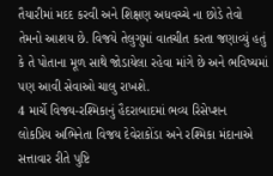તૈયારીમાં મદદ કરવી અને શિક્ષણ અધવચ્ચે ના છોડે તેવો તેમનો આશય છે. વિજયે તેલુગુમાં વાતચીત કરતા જણાવ્યું હતું કે તે પોતાના મૂળ સાથે જોડાયેલા રહેવા માંગે છે અને ભવિષ્યમાં પણ આવી સેવાઓ ચાલુ રાખશે.
4 માર્ચે વિજય-રશ્મિકાનું હૈદરાબાદમાં ભવ્ય રિસેપ્શન
લોકપ્રિય અભિનેતા વિજય દેવેરાકોંડા અને રશ્મિકા મંદાનાએ સત્તાવાર રીતે પુષ્ટિ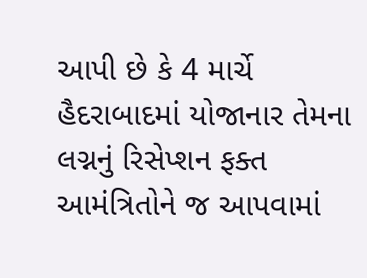આપી છે કે 4 માર્ચે હૈદરાબાદમાં યોજાનાર તેમના લગ્નનું રિસેપ્શન ફક્ત આમંત્રિતોને જ આપવામાં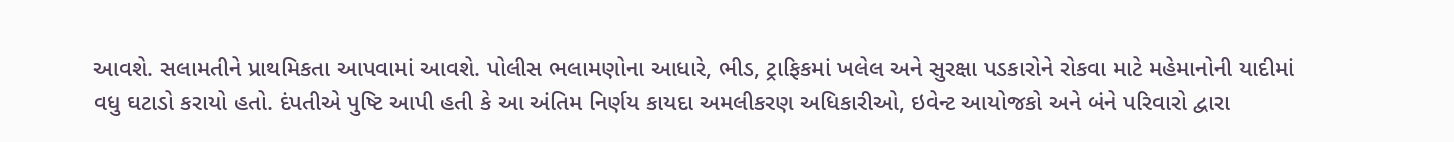આવશે. સલામતીને પ્રાથમિકતા આપવામાં આવશે. પોલીસ ભલામણોના આધારે, ભીડ, ટ્રાફિકમાં ખલેલ અને સુરક્ષા પડકારોને રોકવા માટે મહેમાનોની યાદીમાં વધુ ઘટાડો કરાયો હતો. દંપતીએ પુષ્ટિ આપી હતી કે આ અંતિમ નિર્ણય કાયદા અમલીકરણ અધિકારીઓ, ઇવેન્ટ આયોજકો અને બંને પરિવારો દ્વારા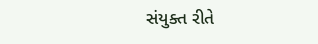સંયુક્ત રીતે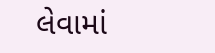લેવામાં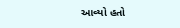આવ્યો હતો